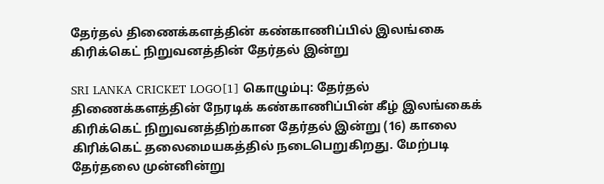தேர்தல் திணைக்களத்தின் கண்காணிப்பில் இலங்கை கிரிக்கெட் நிறுவனத்தின் தேர்தல் இன்று

SRI LANKA CRICKET LOGO[1] கொழும்பு: தேர்தல் திணைக்களத்தின் நேரடிக் கண்காணிப்பின் கீழ் இலங்கைக் கிரிக்கெட் நிறுவனத்திற்கான தேர்தல் இன்று (16) காலை கிரிக்கெட் தலைமையகத்தில் நடைபெறுகிறது. மேற்படி தேர்தலை முன்னின்று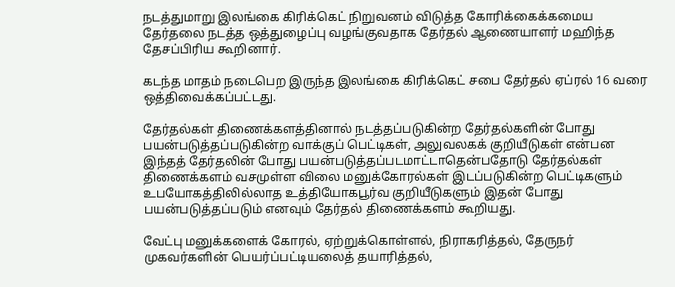நடத்துமாறு இலங்கை கிரிக்கெட் நிறுவனம் விடுத்த கோரிக்கைக்கமைய தேர்தலை நடத்த ஒத்துழைப்பு வழங்குவதாக தேர்தல் ஆணையாளர் மஹிந்த தேசப்பிரிய கூறினார்.

கடந்த மாதம் நடைபெற இருந்த இலங்கை கிரிக்கெட் சபை தேர்தல் ஏப்ரல் 16 வரை ஒத்திவைக்கப்பட்டது.

தேர்தல்கள் திணைக்களத்தினால் நடத்தப்படுகின்ற தேர்தல்களின் போது பயன்படுத்தப்படுகின்ற வாக்குப் பெட்டிகள், அலுவலகக் குறியீடுகள் என்பன இந்தத் தேர்தலின் போது பயன்படுத்தப்படமாட்டாதென்பதோடு தேர்தல்கள் திணைக்களம் வசமுள்ள விலை மனுக்கோரல்கள் இடப்படுகின்ற பெட்டிகளும் உபயோகத்திலில்லாத உத்தியோகபூர்வ குறியீடுகளும் இதன் போது பயன்படுத்தப்படும் எனவும் தேர்தல் திணைக்களம் கூறியது.

வேட்பு மனுக்களைக் கோரல், ஏற்றுக்கொள்ளல், நிராகரித்தல், தேருநர் முகவர்களின் பெயர்ப்பட்டியலைத் தயாரித்தல்,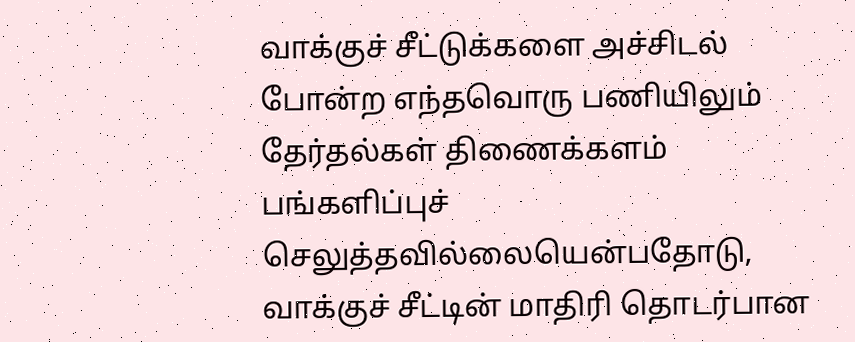வாக்குச் சீட்டுக்களை அச்சிடல் போன்ற எந்தவொரு பணியிலும் தேர்தல்கள் திணைக்களம் பங்களிப்புச் செலுத்தவில்லையென்பதோடு, வாக்குச் சீட்டின் மாதிரி தொடர்பான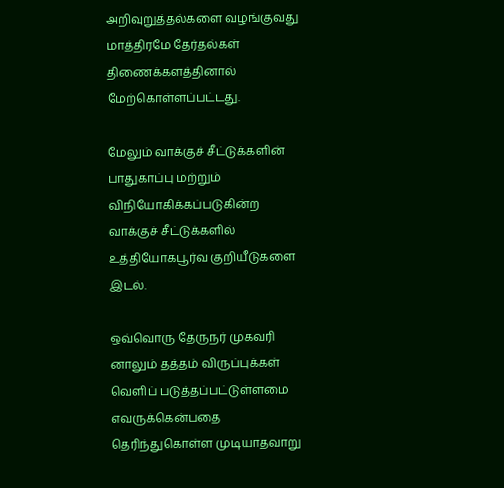அறிவுறுத்தல்களை வழங்குவது மாத்திரமே தேர்தல்கள் திணைக்களத்தினால் மேற்கொள்ளப்பட்டது.

மேலும் வாக்குச் சீட்டுக்களின் பாதுகாப்பு மற்றும் விநியோகிக்கப்படுகின்ற வாக்குச் சீட்டுக்களில் உத்தியோகபூர்வ குறியீடுகளை இடல்.

ஒவ்வொரு தேருநர் முகவரி னாலும் தத்தம் விருப்புக்கள் வெளிப் படுத்தப்பட்டுள்ளமை எவருக்கென்பதை தெரிந்துகொள்ள முடியாதவாறு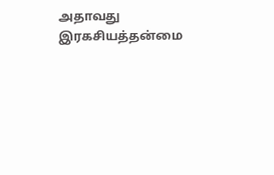அதாவது இரகசியத்தன்மை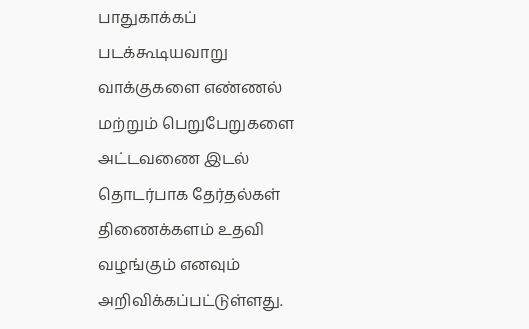பாதுகாக்கப் படக்கூடியவாறு வாக்குகளை எண்ணல் மற்றும் பெறுபேறுகளை அட்டவணை இடல் தொடர்பாக தேர்தல்கள் திணைக்களம் உதவி வழங்கும் எனவும் அறிவிக்கப்பட்டுள்ளது.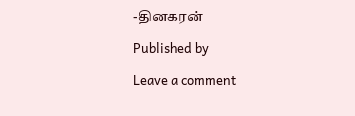-தினகரன்

Published by

Leave a comment